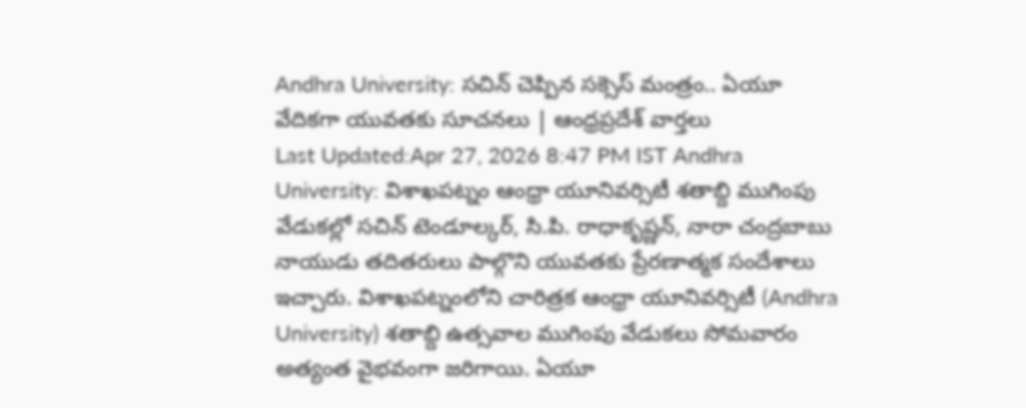Andhra University: సచిన్ చెప్పిన సక్సెస్ మంత్రం.. ఏయూ వేదికగా యువతకు సూచనలు | ఆంధ్రప్రదేశ్ వార్తలు
Last Updated:Apr 27, 2026 8:47 PM IST Andhra University: విశాఖపట్నం ఆంధ్రా యూనివర్సిటీ శతాబ్ది ముగింపు వేడుకల్లో సచిన్ టెండూల్కర్, సి.పి. రాధాకృష్ణన్, నారా చంద్రబాబు నాయుడు తదితరులు పాల్గొని యువతకు ప్రేరణాత్మక సందేశాలు ఇచ్చారు. విశాఖపట్నంలోని చారిత్రక ఆంధ్రా యూనివర్సిటీ (Andhra University) శతాబ్ది ఉత్సవాల ముగింపు వేడుకలు సోమవారం అత్యంత వైభవంగా జరిగాయి. ఏయూ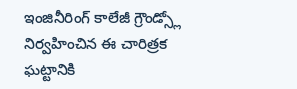ఇంజినీరింగ్ కాలేజీ గ్రౌండ్స్లో నిర్వహించిన ఈ చారిత్రక ఘట్టానికి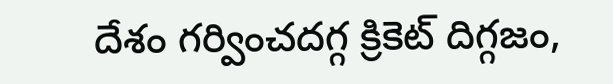దేశం గర్వించదగ్గ క్రికెట్ దిగ్గజం,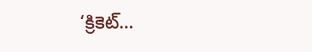‘క్రికెట్…